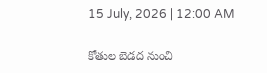15 July, 2026 | 12:00 AM

కోతుల బెడద నుంచి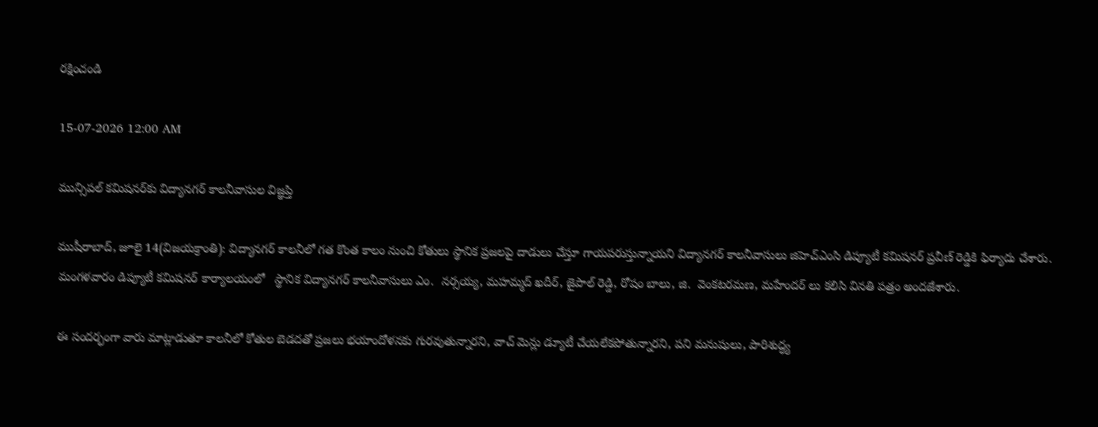రక్షించండి

15-07-2026 12:00 AM

మున్సిపల్ కమిషనర్‌కు విద్యానగర్ కాలనీవాసుల విజ్ఞప్తి

ముషీరాబాద్, జూలై 14(విజయక్రాంతి): విద్యానగర్ కాలనీలో గత కొంత కాలం నుంచి కోతులు స్థానిక ప్రజలపై దాడులు చేస్తూ గాయపరుస్తున్నాయని విద్యానగర్ కాలనీవాసులు జిహెచ్‌ఎంసి డిప్యూటీ కమిషనర్ ప్రవీణ్ రెడ్డికి ఫిర్యాదు చేశారు. మంగళవారం డిప్యూటీ కమిషనర్ కార్యాలయంలో   స్థానిక విద్యానగర్ కాలనీవాసులు ఎం.  నర్సయ్య, మహమ్మద్ ఖదీర్, జైపాల్ రెడ్డి, రోషం బాలు, జి.  వెంకటరమణ, మహేందర్ లు కలిసి వినతి పత్రం అందజేశారు.

ఈ సందర్భంగా వారు మాట్లాడుతూ కాలనీలో కోతుల బెడదతో ప్రజలు భయాందోళనకు గురవుతున్నారని, వాచ్ మెన్లు డ్యూటీ చేయలేకపోతున్నారని, పని మనుషులు, పారిశుద్ధ్య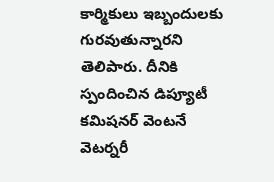కార్మికులు ఇబ్బందులకు గురవుతున్నారని తెలిపారు. దీనికి స్పందించిన డిప్యూటీ కమిషనర్ వెంటనే వెటర్నరీ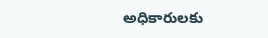అధికారులకు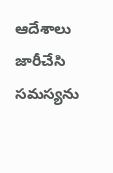ఆదేశాలు జారీచేసి సమస్యను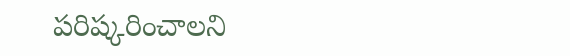పరిష్కరించాలని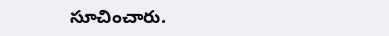సూచించారు.